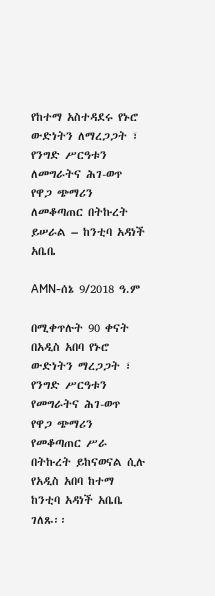የከተማ አስተዳደሩ የኑሮ ውድነትን ለማረጋጋት ፣ የንግድ ሥርዓቱን ለመግራትና ሕገ-ወጥ የዋጋ ጭማሪን ለመቆጣጠር በትኩረት ይሠራል – ከንቲባ አዳነች አቤቤ

AMN-ሰኔ 9/2018 ዓ.ም

በሚቀጥሉት 90 ቀናት በአዲስ አበባ የኑሮ ውድነትን ማረጋጋት ፣ የንግድ ሥርዓቱን የመግራትና ሕገ-ወጥ የዋጋ ጭማሪን የመቆጣጠር ሥራ በትኩረት ይከናወናል ሲሉ የአዲስ አበባ ከተማ ከንቲባ አዳነች አቤቤ ገለጹ፡፡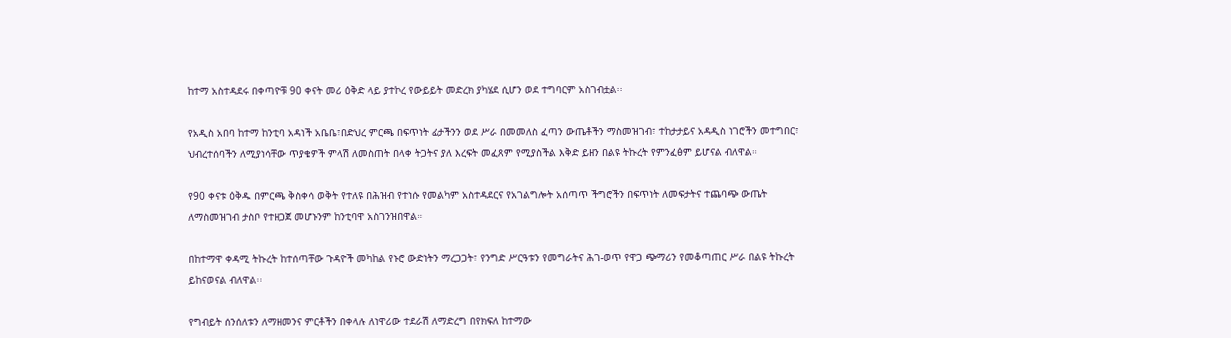ከተማ አስተዳደሩ በቀጣዮቹ 90 ቀናት መሪ ዕቅድ ላይ ያተኮረ የውይይት መድረክ ያካሄደ ሲሆን ወደ ተግባርም አስገብቷል፡፡

የአዲስ አበባ ከተማ ከንቲባ አዳነች አቤቤ፣በድህረ ምርጫ በፍጥነት ፊታችንን ወደ ሥራ በመመለስ ፈጣን ውጤቶችን ማስመዝገብ፣ ተከታታይና አዳዲስ ነገሮችን መተግበር፣ ህብረተሰባችን ለሚያነሳቸው ጥያቄዎች ምላሽ ለመስጠት በላቀ ትጋትና ያለ እረፍት መፈጸም የሚያስችል እቅድ ይዘን በልዩ ትኩረት የምንፈፅም ይሆናል ብለዋል።

የ90 ቀናቱ ዕቅዱ በምርጫ ቅስቀሳ ወቅት የተለዩ በሕዝብ የተነሱ የመልካም አስተዳደርና የአገልግሎት አሰጣጥ ችግሮችን በፍጥነት ለመፍታትና ተጨባጭ ውጤት ለማስመዝገብ ታስቦ የተዘጋጀ መሆኑንም ከንቲባዋ አስገንዝበዋል።

በከተማዋ ቀዳሚ ትኩረት ከተሰጣቸው ጉዳዮች መካከል የኑሮ ውድነትን ማረጋጋት፣ የንግድ ሥርዓቱን የመግራትና ሕገ-ወጥ የዋጋ ጭማሪን የመቆጣጠር ሥራ በልዩ ትኩረት ይከናወናል ብለዋል፡፡

የግብይት ሰንሰለቱን ለማዘመንና ምርቶችን በቀላሉ ለነዋሪው ተደራሽ ለማድረግ በየክፍለ ከተማው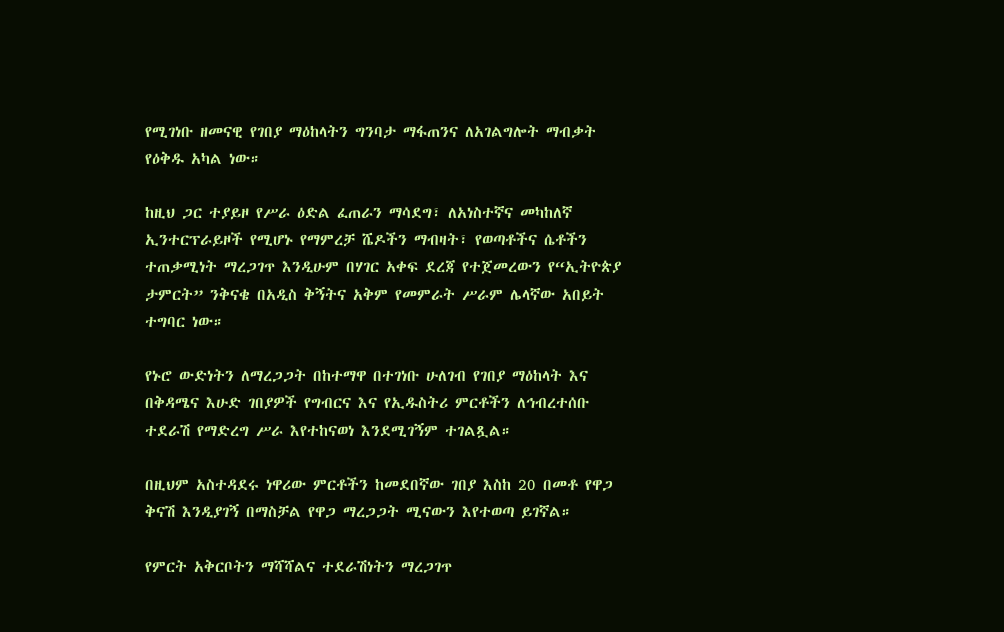የሚገነቡ ዘመናዊ የገበያ ማዕከላትን ግንባታ ማፋጠንና ለአገልግሎት ማብቃት የዕቅዱ አካል ነው።

ከዚህ ጋር ተያይዞ የሥራ ዕድል ፈጠራን ማሳደግ፣ ለአነስተኛና መካከለኛ ኢንተርፕራይዞች የሚሆኑ የማምረቻ ሼዶችን ማብዛት፣ የወጣቶችና ሴቶችን ተጠቃሚነት ማረጋገጥ እንዲሁም በሃገር አቀፍ ደረጃ የተጀመረውን የ“ኢትዮጵያ ታምርት” ንቅናቄ በአዲስ ቅኝትና አቅም የመምራት ሥራም ሌላኛው አበይት ተግባር ነው።

የኑሮ ውድነትን ለማረጋጋት በከተማዋ በተገነቡ ሁለገብ የገበያ ማዕከላት እና በቅዳሜና እሁድ ገበያዎች የግብርና እና የኢዱስትሪ ምርቶችን ለኅብረተሰቡ ተደራሽ የማድረግ ሥራ እየተከናወነ እንደሚገኝም ተገልጿል።

በዚህም አስተዳደሩ ነዋሪው ምርቶችን ከመደበኛው ገበያ እስከ 20 በመቶ የዋጋ ቅናሽ እንዲያገኝ በማስቻል የዋጋ ማረጋጋት ሚናውን እየተወጣ ይገኛል።

የምርት አቅርቦትን ማሻሻልና ተደራሽነትን ማረጋገጥ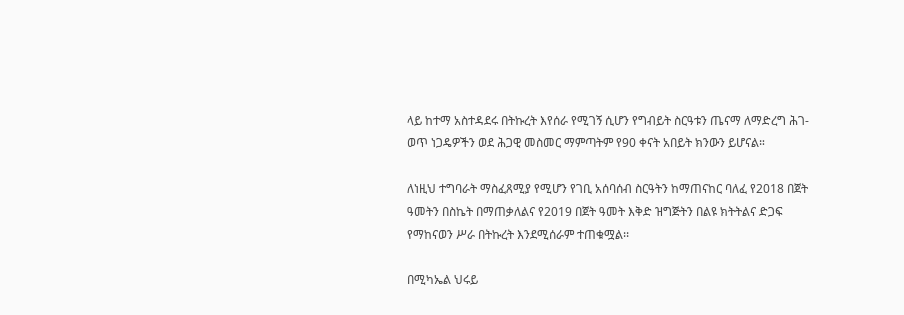ላይ ከተማ አስተዳደሩ በትኩረት እየሰራ የሚገኝ ሲሆን የግብይት ስርዓቱን ጤናማ ለማድረግ ሕገ-ወጥ ነጋዴዎችን ወደ ሕጋዊ መስመር ማምጣትም የ90 ቀናት አበይት ክንውን ይሆናል።

ለነዚህ ተግባራት ማስፈጸሚያ የሚሆን የገቢ አሰባሰብ ስርዓትን ከማጠናከር ባለፈ የ2018 በጀት ዓመትን በስኬት በማጠቃለልና የ2019 በጀት ዓመት እቅድ ዝግጅትን በልዩ ክትትልና ድጋፍ የማከናወን ሥራ በትኩረት እንደሚሰራም ተጠቁሟል፡፡

በሚካኤል ህሩይ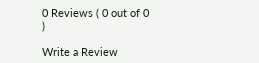0 Reviews ( 0 out of 0 )

Write a Review